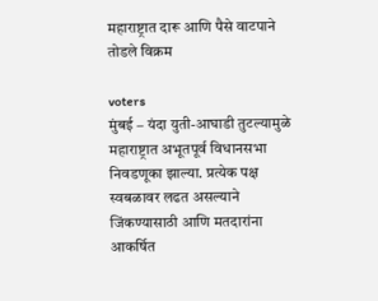महाराष्ट्रात दारू आणि पैसे वाटपाने तोडले विक्रम

voters
मुंबई – यंदा युती-आघाडी तुटल्यामुळे महाराष्ट्रात अभूतपूर्व विधानसभा निवडणूका झाल्या. प्रत्येक पक्ष स्वबळावर लढत असल्याने जिंकण्यासाठी आणि मतदारांना आकर्षित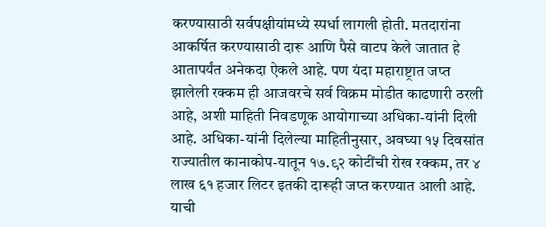करण्यासाठी सर्वपक्षीयांमध्ये स्पर्धा लागली होती. मतदारांना आकर्षित करण्यासाठी दारू आणि पैसे वाटप केले जातात हे आतापर्यंत अनेकदा ऐकले आहे. पण यंदा महाराष्ट्रात जप्त झालेली रक्कम ही आजवरचे सर्व विक्रम मोडीत काढणारी ठरली आहे, अशी माहिती निवडणूक आयोगाच्या अधिका-यांनी दिली आहे. अधिका-यांनी दिलेल्या माहितीनुसार, अवघ्या १५ दिवसांत राज्यातील कानाकोप-यातून १७.९२ कोटींची रोख रक्कम, तर ४ लाख ६१ हजार लिटर इतकी दारूही जप्त करण्यात आली आहे. याची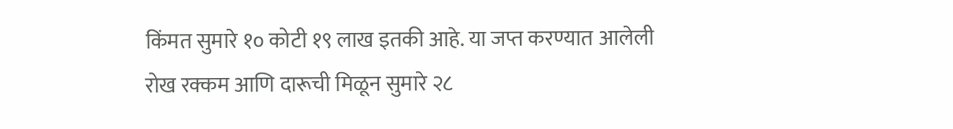किंमत सुमारे १० कोटी १९ लाख इतकी आहे. या जप्त करण्यात आलेली रोख रक्कम आणि दारूची मिळून सुमारे २८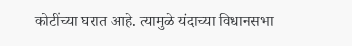कोटींच्या घरात आहे. त्यामुळे यंदाच्या विधानसभा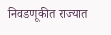निवडणूकीत राज्यात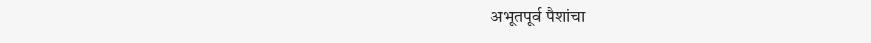अभूतपूर्व पैशांचा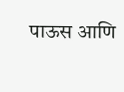पाऊस आणि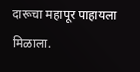दारूचा महापूर पाहायला मिळाला.